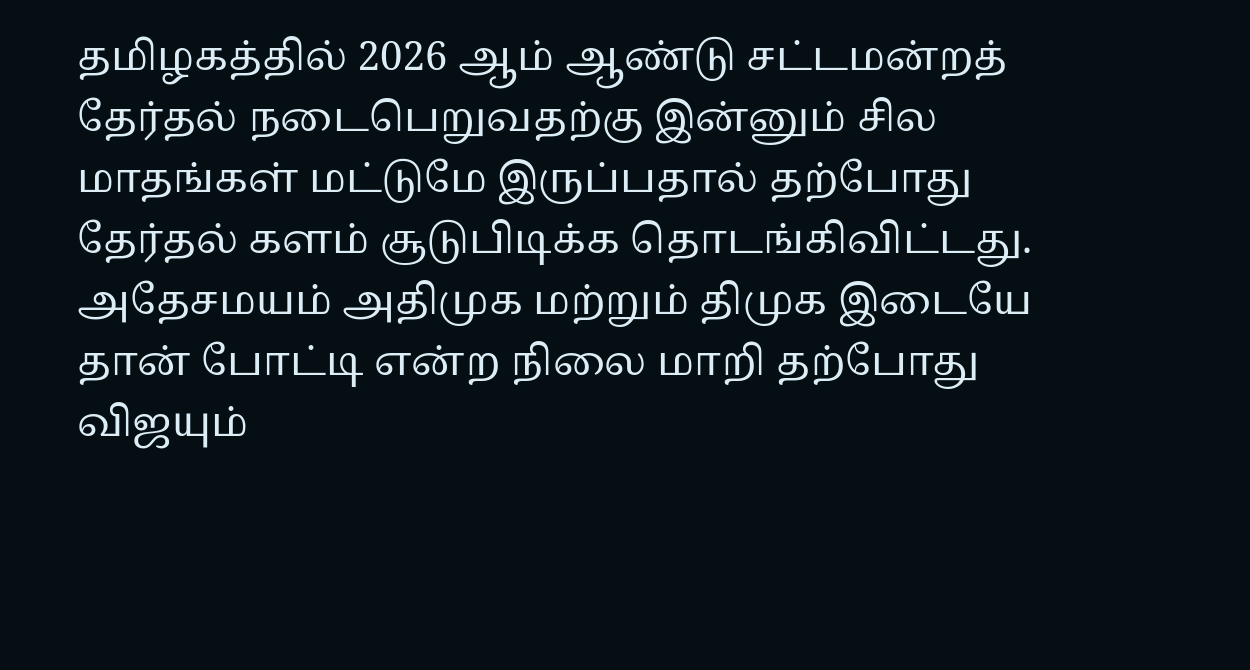தமிழகத்தில் 2026 ஆம் ஆண்டு சட்டமன்றத் தேர்தல் நடைபெறுவதற்கு இன்னும் சில மாதங்கள் மட்டுமே இருப்பதால் தற்போது தேர்தல் களம் சூடுபிடிக்க தொடங்கிவிட்டது. அதேசமயம் அதிமுக மற்றும் திமுக இடையே தான் போட்டி என்ற நிலை மாறி தற்போது விஜயும்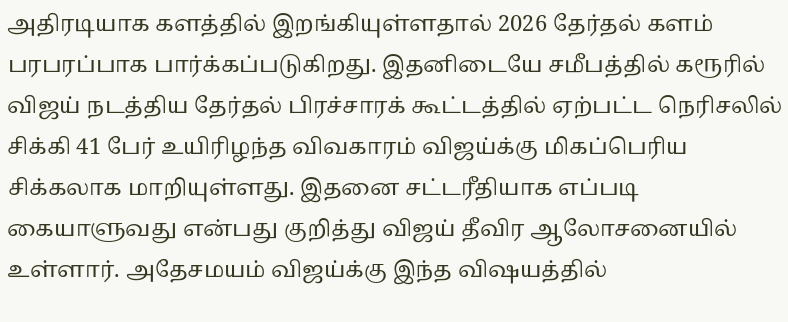அதிரடியாக களத்தில் இறங்கியுள்ளதால் 2026 தேர்தல் களம் பரபரப்பாக பார்க்கப்படுகிறது. இதனிடையே சமீபத்தில் கரூரில் விஜய் நடத்திய தேர்தல் பிரச்சாரக் கூட்டத்தில் ஏற்பட்ட நெரிசலில் சிக்கி 41 பேர் உயிரிழந்த விவகாரம் விஜய்க்கு மிகப்பெரிய சிக்கலாக மாறியுள்ளது. இதனை சட்டரீதியாக எப்படி கையாளுவது என்பது குறித்து விஜய் தீவிர ஆலோசனையில் உள்ளார். அதேசமயம் விஜய்க்கு இந்த விஷயத்தில்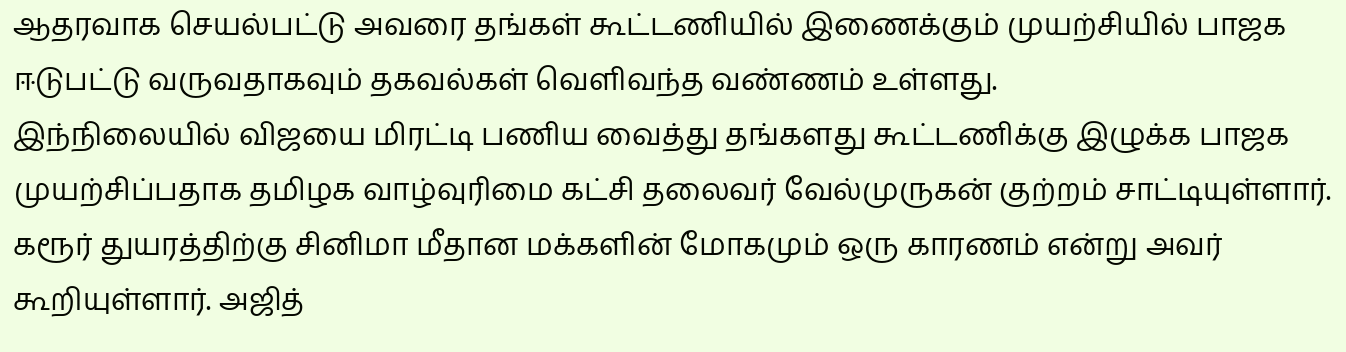ஆதரவாக செயல்பட்டு அவரை தங்கள் கூட்டணியில் இணைக்கும் முயற்சியில் பாஜக ஈடுபட்டு வருவதாகவும் தகவல்கள் வெளிவந்த வண்ணம் உள்ளது.
இந்நிலையில் விஜயை மிரட்டி பணிய வைத்து தங்களது கூட்டணிக்கு இழுக்க பாஜக முயற்சிப்பதாக தமிழக வாழ்வுரிமை கட்சி தலைவர் வேல்முருகன் குற்றம் சாட்டியுள்ளார். கரூர் துயரத்திற்கு சினிமா மீதான மக்களின் மோகமும் ஒரு காரணம் என்று அவர் கூறியுள்ளார். அஜித்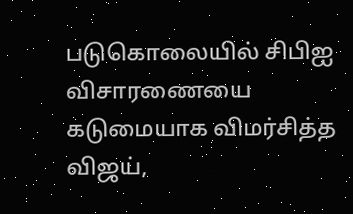படுகொலையில் சிபிஐ விசாரணையை கடுமையாக விமர்சித்த விஜய்,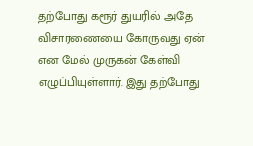தற்போது கரூர் துயரில் அதே விசாரணையை கோருவது ஏன் என மேல் முருகன் கேள்வி எழுப்பியுள்ளார். இது தற்போது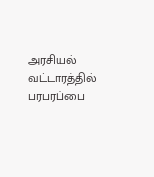அரசியல் வட்டாரத்தில் பரபரப்பை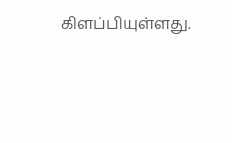கிளப்பியுள்ளது.